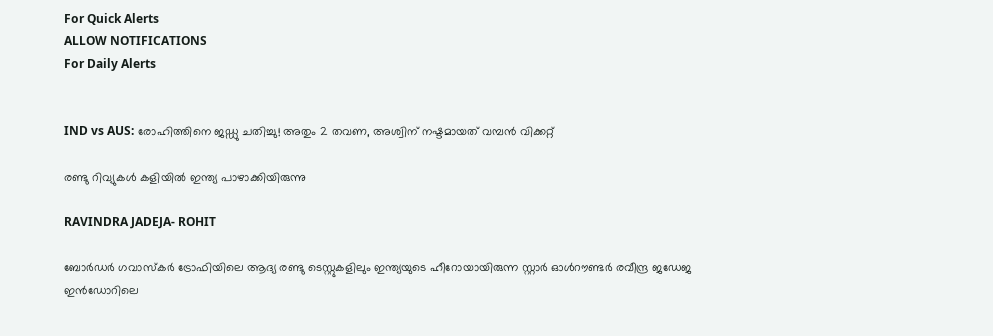For Quick Alerts
ALLOW NOTIFICATIONS
For Daily Alerts


IND vs AUS: രോഹിത്തിനെ ജഡ്ഡു ചതിച്ചു! അതും 2 തവണ, അശ്വിന് നഷ്ടമായത് വമ്പന്‍ വിക്കറ്റ്

രണ്ടു റിവ്യുകള്‍ കളിയില്‍ ഇന്ത്യ പാഴാക്കിയിരുന്നു

RAVINDRA JADEJA- ROHIT

ബോര്‍ഡര്‍ ഗവാസ്‌കര്‍ ട്രോഫിയിലെ ആദ്യ രണ്ടു ടെസ്റ്റുകളിലും ഇന്ത്യയുടെ ഹീറോയായിരുന്ന സ്റ്റാര്‍ ഓള്‍റൗണ്ടര്‍ രവീന്ദ്ര ജഡേജ ഇന്‍ഡോറിലെ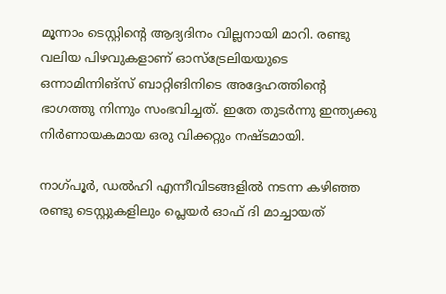മൂന്നാം ടെസ്റ്റിന്റെ ആദ്യദിനം വില്ലനായി മാറി. രണ്ടു വലിയ പിഴവുകളാണ് ഓസ്‌ട്രേലിയയുടെ ഒന്നാമിന്നിങ്‌സ് ബാറ്റിങിനിടെ അദ്ദേഹത്തിന്റെ ഭാഗത്തു നിന്നും സംഭവിച്ചത്. ഇതേ തുടര്‍ന്നു ഇന്ത്യക്കു നിര്‍ണായകമായ ഒരു വിക്കറ്റും നഷ്ടമായി.

നാഗ്പൂര്‍, ഡല്‍ഹി എന്നീവിടങ്ങളില്‍ നടന്ന കഴിഞ്ഞ രണ്ടു ടെസ്റ്റുകളിലും പ്ലെയര്‍ ഓഫ് ദി മാച്ചായത്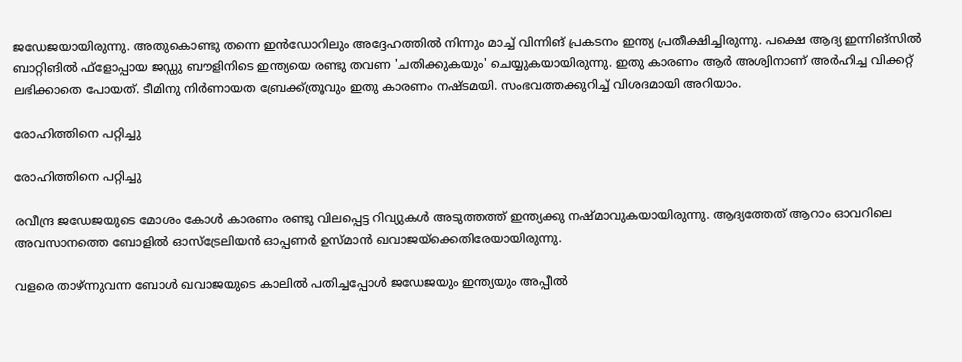ജഡേജയായിരുന്നു. അതുകൊണ്ടു തന്നെ ഇന്‍ഡോറിലും അദ്ദേഹത്തില്‍ നിന്നും മാച്ച് വിന്നിങ് പ്രകടനം ഇന്ത്യ പ്രതീക്ഷിച്ചിരുന്നു. പക്ഷെ ആദ്യ ഇന്നിങ്‌സില്‍ ബാറ്റിങില്‍ ഫ്‌ളോപ്പായ ജഡ്ഡു ബൗളിനിടെ ഇന്ത്യയെ രണ്ടു തവണ 'ചതിക്കുകയും' ചെയ്യുകയായിരുന്നു. ഇതു കാരണം ആര്‍ അശ്വിനാണ് അര്‍ഹിച്ച വിക്കറ്റ് ലഭിക്കാതെ പോയത്. ടീമിനു നിര്‍ണായത ബ്രേക്ക്ത്രൂവും ഇതു കാരണം നഷ്ടമയി. സംഭവത്തക്കുറിച്ച് വിശദമായി അറിയാം.

രോഹിത്തിനെ പറ്റിച്ചു

രോഹിത്തിനെ പറ്റിച്ചു

രവീന്ദ്ര ജഡേജയുടെ മോശം കോള്‍ കാരണം രണ്ടു വിലപ്പെട്ട റിവ്യുകള്‍ അടുത്തത്ത് ഇന്ത്യക്കു നഷ്മാവുകയായിരുന്നു. ആദ്യത്തേത് ആറാം ഓവറിലെ അവസാനത്തെ ബോളില്‍ ഓസ്‌ട്രേലിയന്‍ ഓപ്പണര്‍ ഉസ്മാന്‍ ഖവാജയ്‌ക്കെതിരേയായിരുന്നു.

വളരെ താഴ്ന്നുവന്ന ബോള്‍ ഖവാജയുടെ കാലില്‍ പതിച്ചപ്പോള്‍ ജഡേജയും ഇന്ത്യയും അപ്പീല്‍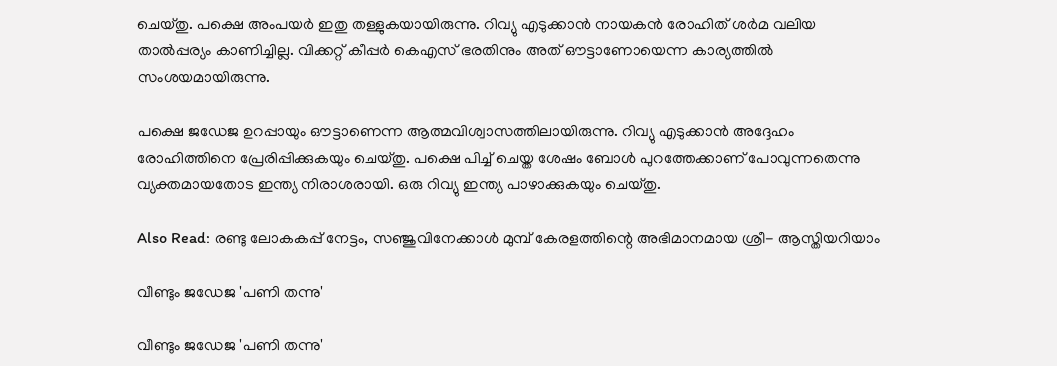ചെയ്തു. പക്ഷെ അംപയര്‍ ഇതു തള്ളുകയായിരുന്നു. റിവ്യു എടുക്കാന്‍ നായകന്‍ രോഹിത് ശര്‍മ വലിയ താല്‍പ്പര്യം കാണിച്ചില്ല. വിക്കറ്റ് കീപ്പര്‍ കെഎസ് ഭരതിനും അത് ഔട്ടാണോയെന്ന കാര്യത്തില്‍ സംശയമായിരുന്നു.

പക്ഷെ ജഡേജ ഉറപ്പായും ഔട്ടാണെന്ന ആത്മവിശ്വാസത്തിലായിരുന്നു. റിവ്യു എടുക്കാന്‍ അദ്ദേഹം രോഹിത്തിനെ പ്രേരിപ്പിക്കുകയും ചെയ്തു. പക്ഷെ പിച്ച് ചെയ്ത ശേഷം ബോള്‍ പുറത്തേക്കാണ് പോവുന്നതെന്നു വ്യക്തമായതോട ഇന്ത്യ നിരാശരായി. ഒരു റിവ്യു ഇന്ത്യ പാഴാക്കുകയും ചെയ്തു.

Also Read: രണ്ടു ലോകകപ്പ് നേട്ടം, സഞ്ജുവിനേക്കാള്‍ മുമ്പ് കേരളത്തിന്റെ അഭിമാനമായ ശ്രീ- ആസ്തിയറിയാം

വീണ്ടും ജഡേജ 'പണി തന്നു'

വീണ്ടും ജഡേജ 'പണി തന്നു'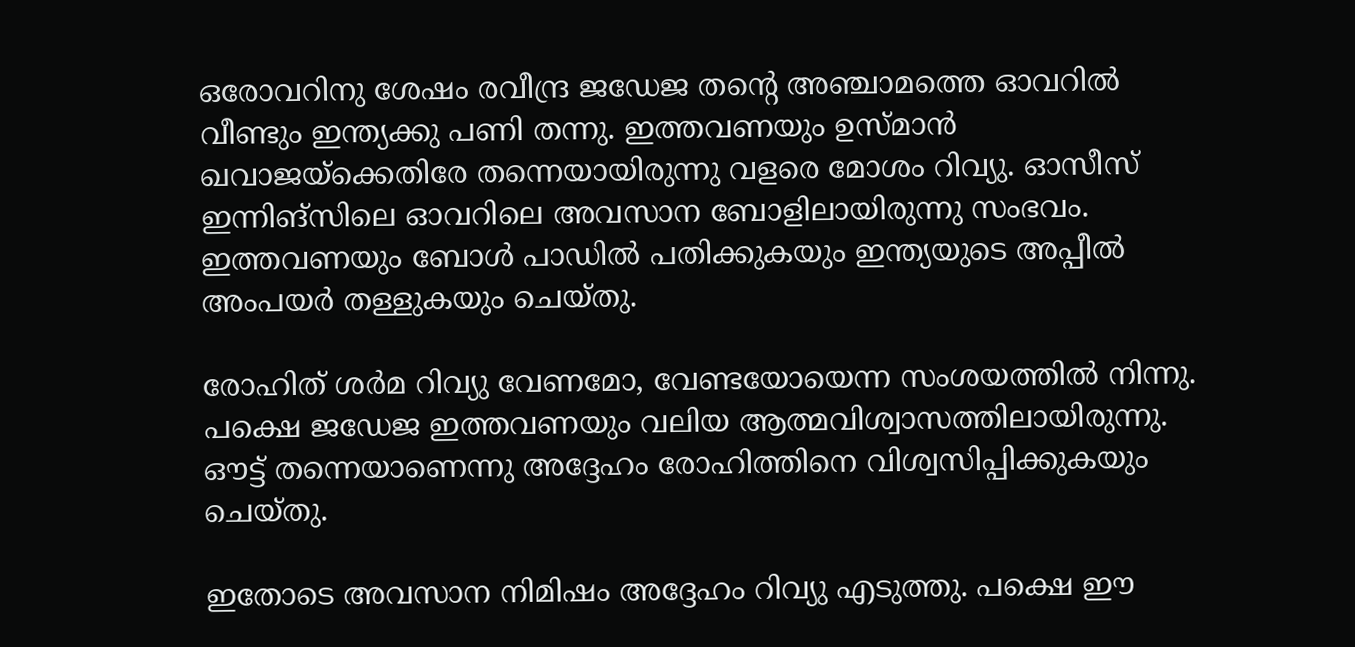ഒരോവറിനു ശേഷം രവീന്ദ്ര ജഡേജ തന്റെ അഞ്ചാമത്തെ ഓവറില്‍ വീണ്ടും ഇന്ത്യക്കു പണി തന്നു. ഇത്തവണയും ഉസ്മാന്‍ ഖവാജയ്‌ക്കെതിരേ തന്നെയായിരുന്നു വളരെ മോശം റിവ്യു. ഓസീസ് ഇന്നിങ്‌സിലെ ഓവറിലെ അവസാന ബോളിലായിരുന്നു സംഭവം. ഇത്തവണയും ബോള്‍ പാഡില്‍ പതിക്കുകയും ഇന്ത്യയുടെ അപ്പീല്‍ അംപയര്‍ തള്ളുകയും ചെയ്തു.

രോഹിത് ശര്‍മ റിവ്യു വേണമോ, വേണ്ടയോയെന്ന സംശയത്തില്‍ നിന്നു. പക്ഷെ ജഡേജ ഇത്തവണയും വലിയ ആത്മവിശ്വാസത്തിലായിരുന്നു. ഔട്ട് തന്നെയാണെന്നു അദ്ദേഹം രോഹിത്തിനെ വിശ്വസിപ്പിക്കുകയും ചെയ്തു.

ഇതോടെ അവസാന നിമിഷം അദ്ദേഹം റിവ്യു എടുത്തു. പക്ഷെ ഈ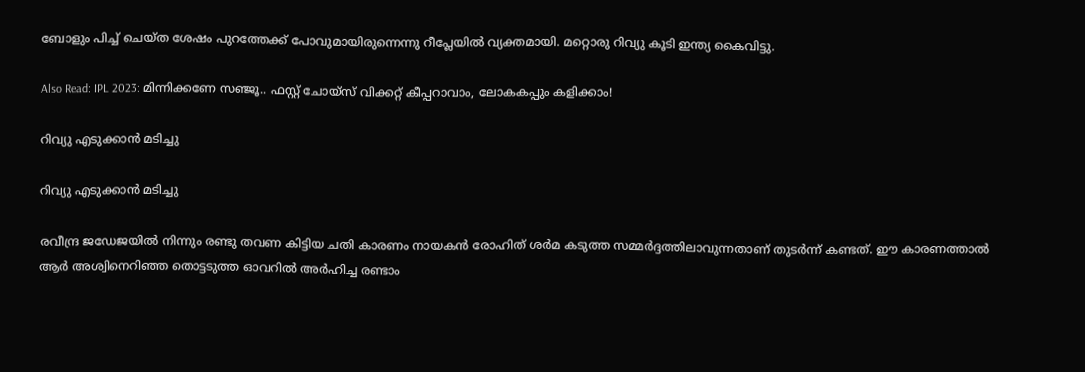ബോളും പിച്ച് ചെയ്ത ശേഷം പുറത്തേക്ക് പോവുമായിരുന്നെന്നു റീപ്ലേയില്‍ വ്യക്തമായി. മറ്റൊരു റിവ്യു കൂടി ഇന്ത്യ കൈവിട്ടു.

Also Read: IPL 2023: മിന്നിക്കണേ സഞ്ജൂ.. ഫസ്റ്റ് ചോയ്‌സ് വിക്കറ്റ് കീപ്പറാവാം, ലോകകപ്പും കളിക്കാം!

റിവ്യു എടുക്കാന്‍ മടിച്ചു

റിവ്യു എടുക്കാന്‍ മടിച്ചു

രവീന്ദ്ര ജഡേജയില്‍ നിന്നും രണ്ടു തവണ കിട്ടിയ ചതി കാരണം നായകന്‍ രോഹിത് ശര്‍മ കടുത്ത സമ്മര്‍ദ്ദത്തിലാവുന്നതാണ് തുടര്‍ന്ന് കണ്ടത്. ഈ കാരണത്താല്‍ ആര്‍ അശ്വിനെറിഞ്ഞ തൊട്ടടുത്ത ഓവറില്‍ അര്‍ഹിച്ച രണ്ടാം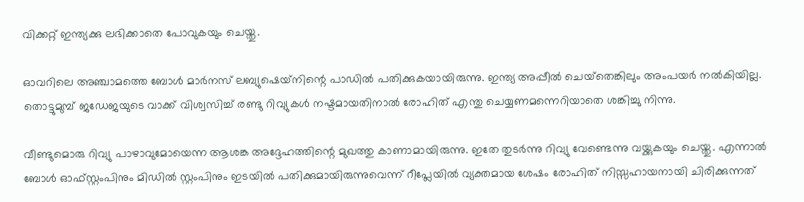വിക്കറ്റ് ഇന്ത്യക്കു ലഭിക്കാതെ പോവുകയും ചെയ്തു.

ഓവറിലെ അഞ്ചാമത്തെ ബോള്‍ മാര്‍നസ് ലബ്യുഷെയ്‌നിന്റെ പാഡില്‍ പതിക്കുകയായിരുന്നു. ഇന്ത്യ അപ്പീല്‍ ചെയ്‌തെങ്കിലും അംപയര്‍ നല്‍കിയില്ല. തൊട്ടുമുമ്പ് ജഡേജയുടെ വാക്ക് വിശ്വസിച്ച് രണ്ടു റിവ്യുകള്‍ നഷ്ടമായതിനാല്‍ രോഹിത് എന്തു ചെയ്യണമന്നെറിയാതെ ശങ്കിച്ചു നിന്നു.

വീണ്ടുമൊരു റിവ്യു പാഴാവുമോയെന്ന ആശങ്ക അദ്ദേഹത്തിന്റെ മുഖത്തു കാണാമായിരുന്നു. ഇതേ തുടര്‍ന്നു റിവ്യു വേണ്ടെന്നു വയ്ക്കുകയും ചെയ്തു. എന്നാല്‍ ബോള്‍ ഓഫ്സ്റ്റംപിനും മിഡില്‍ സ്റ്റംപിനും ഇടയില്‍ പതിക്കുമായിരുന്നുവെന്ന് റീപ്ലേയില്‍ വ്യക്തമായ ശേഷം രോഹിത് നിസ്സഹായനായി ചിരിക്കുന്നത്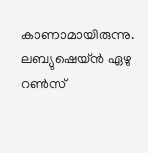കാണാമായിരുന്നു. ലബ്യുഷെയ്ന്‍ ഏഴു റണ്‍സ്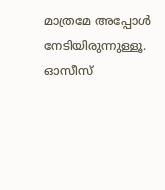മാത്രമേ അപ്പോള്‍ നേടിയിരുന്നുള്ളൂ. ഓസീസ്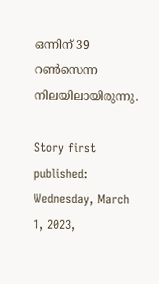ഒന്നിന് 39 റണ്‍സെന്ന നിലയിലായിരുന്നു.

Story first published: Wednesday, March 1, 2023,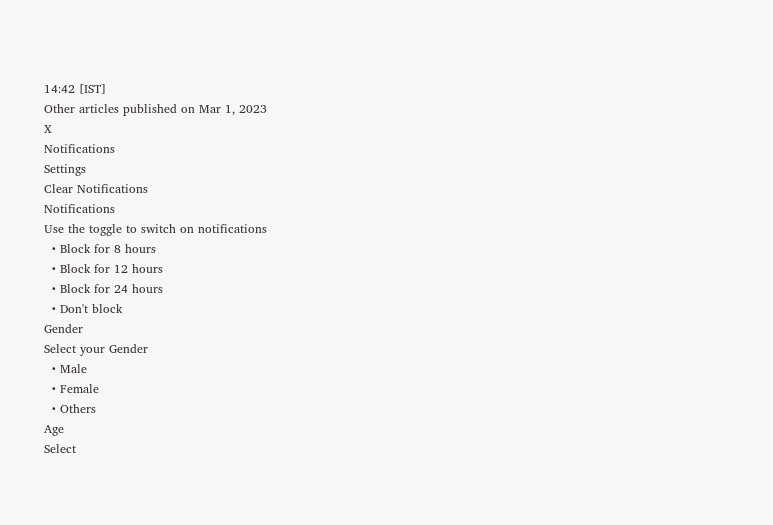14:42 [IST]
Other articles published on Mar 1, 2023
X
Notifications
Settings
Clear Notifications
Notifications
Use the toggle to switch on notifications
  • Block for 8 hours
  • Block for 12 hours
  • Block for 24 hours
  • Don't block
Gender
Select your Gender
  • Male
  • Female
  • Others
Age
Select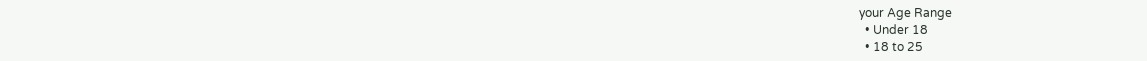your Age Range
  • Under 18
  • 18 to 25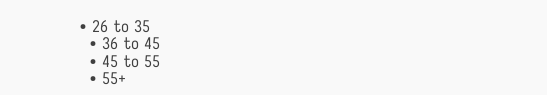• 26 to 35
  • 36 to 45
  • 45 to 55
  • 55+